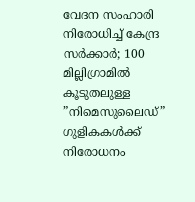വേദന സംഹാരി നിരോധിച്ച് കേന്ദ്ര സര്‍ക്കാര്‍; 100 മില്ലിഗ്രാമില്‍ കൂടുതലുള്ള ”നിമെസുലൈഡ്” ഗുളികകള്‍ക്ക് നിരോധനം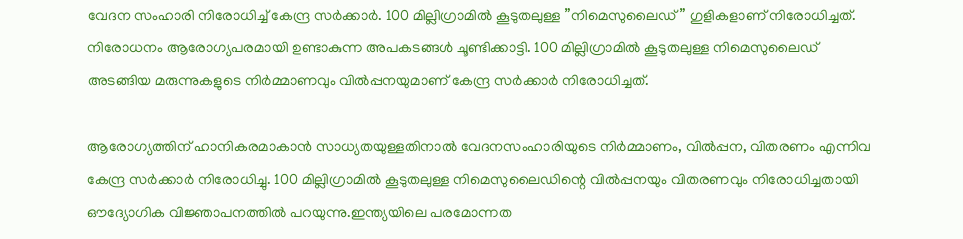വേദന സംഹാരി നിരോധിച്ച് കേന്ദ്ര സര്‍ക്കാര്‍. 100 മില്ലിഗ്രാമില്‍ കൂടുതലുള്ള ”നിമെസുലൈഡ്” ഗുളികളാണ് നിരോധിച്ചത്. നിരോധനം ആരോഗ്യപരമായി ഉണ്ടാകുന്ന അപകടങ്ങള്‍ ചൂണ്ടിക്കാട്ടി. 100 മില്ലിഗ്രാമില്‍ കൂടുതലുള്ള നിമെസുലൈഡ് അടങ്ങിയ മരുന്നുകളുടെ നിര്‍മ്മാണവും വില്‍പ്പനയുമാണ് കേന്ദ്ര സര്‍ക്കാര്‍ നിരോധിച്ചത്.

ആരോഗ്യത്തിന് ഹാനികരമാകാന്‍ സാധ്യതയുള്ളതിനാല്‍ വേദനസംഹാരിയുടെ നിര്‍മ്മാണം, വില്‍പ്പന, വിതരണം എന്നിവ കേന്ദ്ര സര്‍ക്കാര്‍ നിരോധിച്ചു. 100 മില്ലിഗ്രാമില്‍ കൂടുതലുള്ള നിമെസുലൈഡിന്റെ വില്‍പ്പനയും വിതരണവും നിരോധിച്ചതായി ഔദ്യോഗിക വിജ്ഞാപനത്തില്‍ പറയുന്നു.ഇന്ത്യയിലെ പരമോന്നത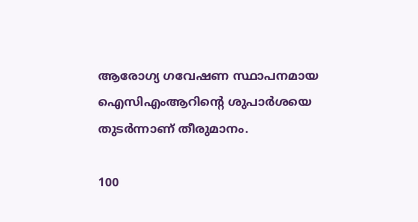ആരോഗ്യ ഗവേഷണ സ്ഥാപനമായ ഐസിഎംആറിന്റെ ശുപാര്‍ശയെ തുടര്‍ന്നാണ് തീരുമാനം.

100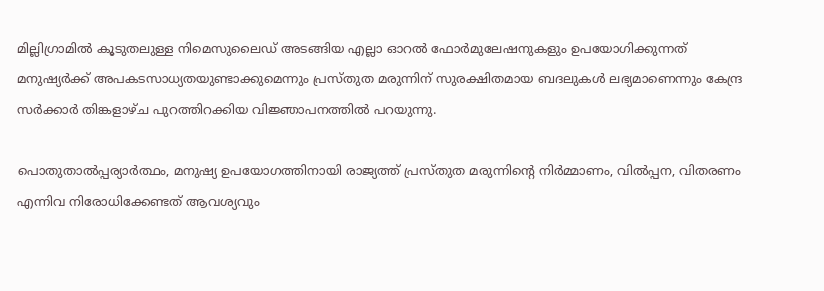മില്ലിഗ്രാമില്‍ കൂടുതലുള്ള നിമെസുലൈഡ് അടങ്ങിയ എല്ലാ ഓറല്‍ ഫോര്‍മുലേഷനുകളും ഉപയോഗിക്കുന്നത് മനുഷ്യര്‍ക്ക് അപകടസാധ്യതയുണ്ടാക്കുമെന്നും പ്രസ്തുത മരുന്നിന് സുരക്ഷിതമായ ബദലുകള്‍ ലഭ്യമാണെന്നും കേന്ദ്ര സര്‍ക്കാര്‍ തിങ്കളാഴ്ച പുറത്തിറക്കിയ വിജ്ഞാപനത്തില്‍ പറയുന്നു.

പൊതുതാല്‍പ്പര്യാര്‍ത്ഥം, മനുഷ്യ ഉപയോഗത്തിനായി രാജ്യത്ത് പ്രസ്തുത മരുന്നിന്റെ നിര്‍മ്മാണം, വില്‍പ്പന, വിതരണം എന്നിവ നിരോധിക്കേണ്ടത് ആവശ്യവും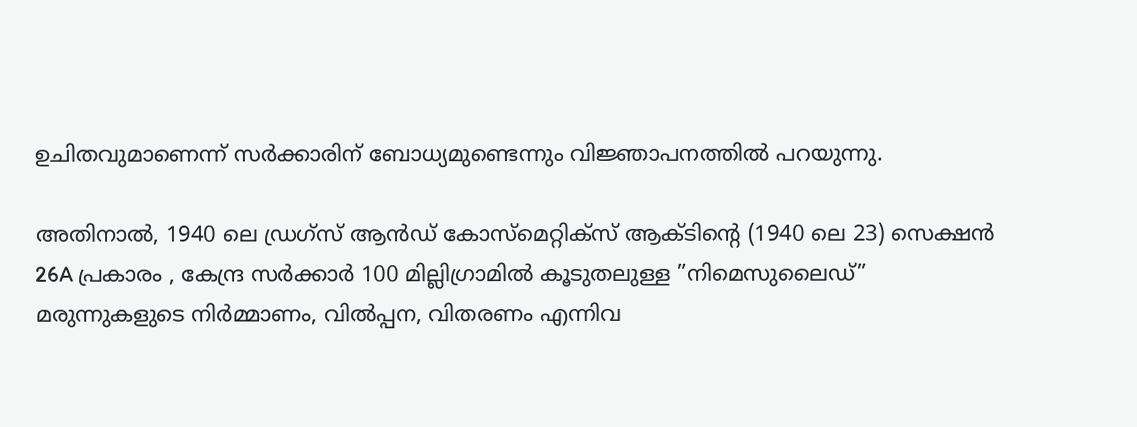ഉചിതവുമാണെന്ന് സര്‍ക്കാരിന് ബോധ്യമുണ്ടെന്നും വിജ്ഞാപനത്തില്‍ പറയുന്നു.

അതിനാല്‍, 1940 ലെ ഡ്രഗ്സ് ആന്‍ഡ് കോസ്മെറ്റിക്സ് ആക്ടിന്റെ (1940 ലെ 23) സെക്ഷന്‍ 26A പ്രകാരം , കേന്ദ്ര സര്‍ക്കാര്‍ 100 മില്ലിഗ്രാമില്‍ കൂടുതലുള്ള ”നിമെസുലൈഡ്” മരുന്നുകളുടെ നിര്‍മ്മാണം, വില്‍പ്പന, വിതരണം എന്നിവ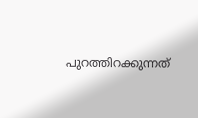പുറത്തിറക്കുന്നത്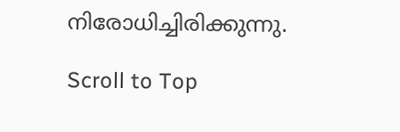നിരോധിച്ചിരിക്കുന്നു.

Scroll to Top